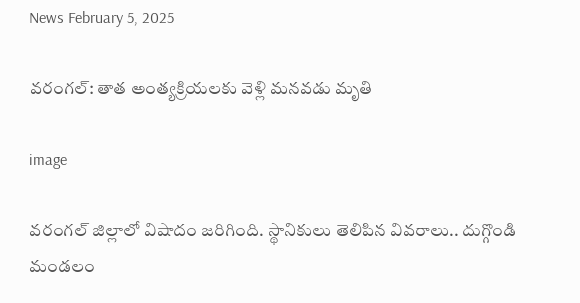News February 5, 2025

వరంగల్: తాత అంత్యక్రియలకు వెళ్లి మనవడు మృతి

image

వరంగల్ జిల్లాలో విషాదం జరిగింది. స్థానికులు తెలిపిన వివరాలు.. దుగ్గొండి మండలం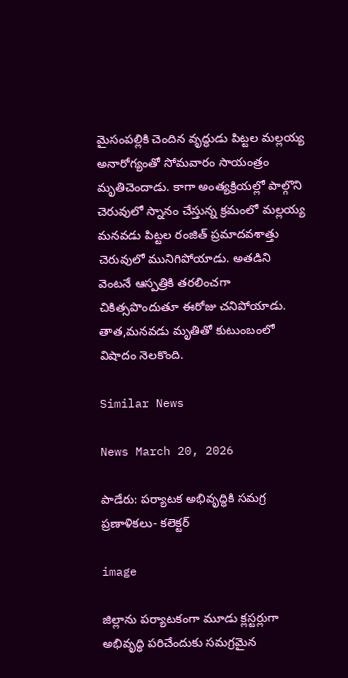మైసంపల్లికి చెందిన వృద్ధుడు పిట్టల మల్లయ్య అనారోగ్యంతో సోమవారం సాయంత్రం మృతిచెందాడు. కాగా అంత్యక్రియల్లో పాల్గొని చెరువులో స్నానం చేస్తున్న క్రమంలో మల్లయ్య మనవడు పిట్టల రంజిత్ ప్రమాదవశాత్తు చెరువులో మునిగిపోయాడు. అతడిని వెంటనే ఆస్పత్రికి తరలించగా చికిత్సపొందుతూ ఈరోజు చనిపోయాడు. తాత,మనవడు మృతితో కుటుంబంలో విషాదం నెలకొంది.

Similar News

News March 20, 2026

పాడేరు: పర్యాటక అభివృద్ధికి సమగ్ర ప్రణాళికలు- కలెక్టర్

image

జిల్లాను పర్యాటకంగా మూడు క్లస్టర్లుగా అభివృద్ధి పరిచేందుకు సమగ్రమైన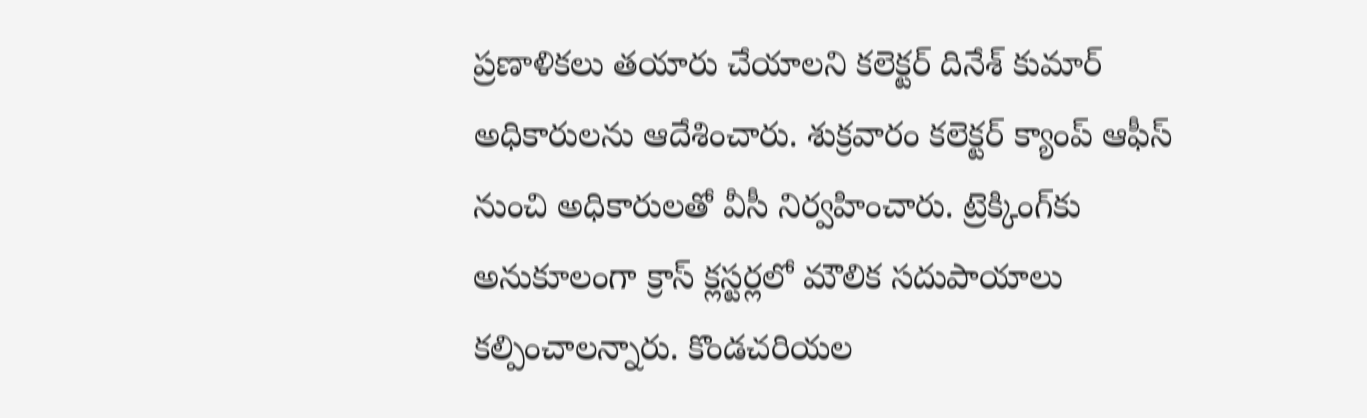ప్రణాళికలు తయారు చేయాలని కలెక్టర్ దినేశ్ కుమార్ అధికారులను ఆదేశించారు. శుక్రవారం కలెక్టర్ క్యాంప్ ఆఫీస్ నుంచి అధికారులతో వీసీ నిర్వహించారు. ట్రెక్కింగ్‌కు అనుకూలంగా క్రాస్ క్లస్టర్లలో మౌలిక సదుపాయాలు కల్పించాలన్నారు. కొండచరియల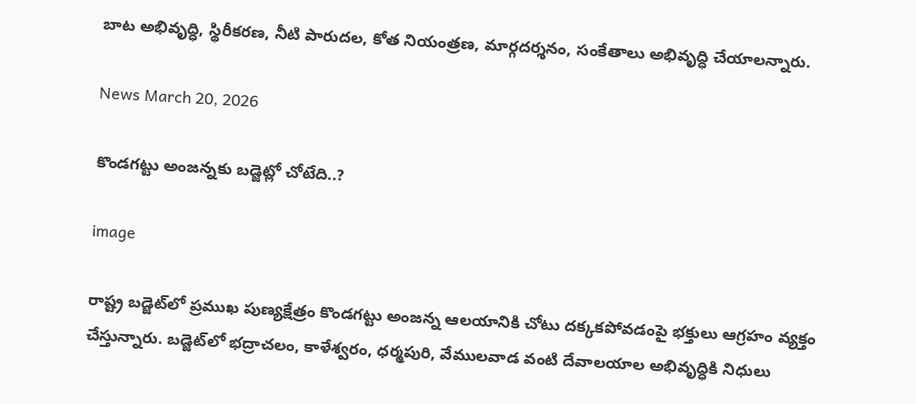బాట అభివృద్ధి, స్థిరీకరణ, నీటి పారుదల, కోత నియంత్రణ, మార్గదర్శనం, సంకేతాలు అభివృద్ధి చేయాలన్నారు.

News March 20, 2026

కొండగట్టు అంజన్నకు బడ్జెట్లో చోటేది..?

image

రాష్ట్ర బడ్జెట్‌లో ప్రముఖ పుణ్యక్షేత్రం కొండగట్టు అంజన్న ఆలయానికి చోటు దక్కకపోవడంపై భక్తులు ఆగ్రహం వ్యక్తం చేస్తున్నారు. బడ్జెట్‌లో భద్రాచలం, కాళేశ్వరం, ధర్మపురి, వేములవాడ వంటి దేవాలయాల అభివృద్ధికి నిధులు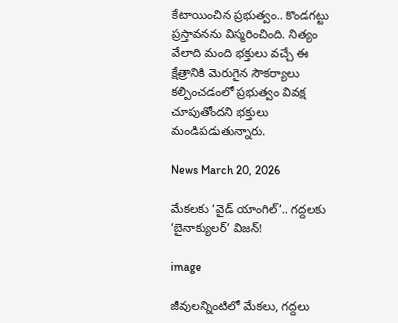కేటాయించిన ప్రభుత్వం.. కొండగట్టు ప్రస్తావనను విస్మరించింది. నిత్యం వేలాది మంది భక్తులు వచ్చే ఈ క్షేత్రానికి మెరుగైన సౌకర్యాలు కల్పించడంలో ప్రభుత్వం వివక్ష చూపుతోందని భక్తులు మండిపడుతున్నారు.

News March 20, 2026

మేకలకు ‘వైడ్ యాంగిల్’.. గద్దలకు ‘బైనాక్యులర్’ విజన్!

image

జీవులన్నింటిలో మేకలు, గద్దలు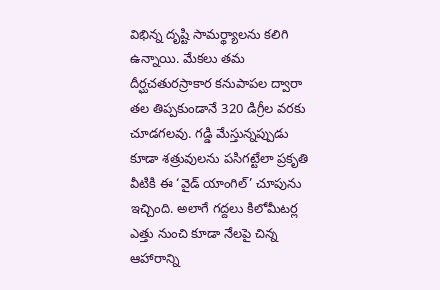విభిన్న దృష్టి సామర్థ్యాలను కలిగి ఉన్నాయి. మేకలు తమ దీర్ఘచతురస్రాకార కనుపాపల ద్వారా తల తిప్పకుండానే 320 డిగ్రీల వరకు చూడగలవు. గడ్డి మేస్తున్నప్పుడు కూడా శత్రువులను పసిగట్టేలా ప్రకృతి వీటికి ఈ ‘వైడ్ యాంగిల్’ చూపును ఇచ్చింది. అలాగే గద్దలు కిలోమీటర్ల ఎత్తు నుంచి కూడా నేలపై చిన్న ఆహారాన్ని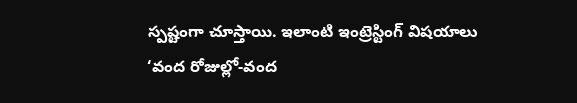స్పష్టంగా చూస్తాయి. ఇలాంటి ఇంట్రెస్టింగ్ విషయాలు ‘వంద రోజుల్లో-వంద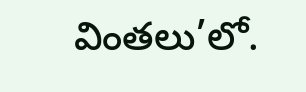వింతలు’లో.